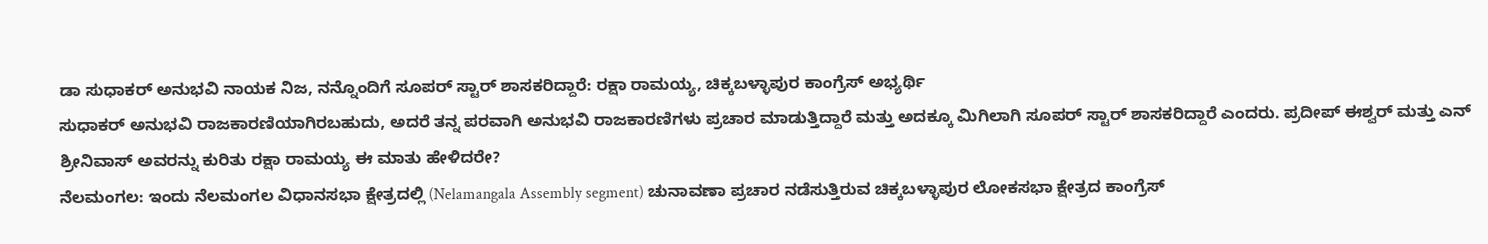ಡಾ ಸುಧಾಕರ್ ಅನುಭವಿ ನಾಯಕ ನಿಜ, ನನ್ನೊಂದಿಗೆ ಸೂಪರ್ ಸ್ಟಾರ್ ಶಾಸಕರಿದ್ದಾರೆ: ರಕ್ಷಾ ರಾಮಯ್ಯ, ಚಿಕ್ಕಬಳ್ಳಾಪುರ ಕಾಂಗ್ರೆಸ್ ಅಭ್ಯರ್ಥಿ
ಸುಧಾಕರ್ ಅನುಭವಿ ರಾಜಕಾರಣಿಯಾಗಿರಬಹುದು, ಅದರೆ ತನ್ನ ಪರವಾಗಿ ಅನುಭವಿ ರಾಜಕಾರಣಿಗಳು ಪ್ರಚಾರ ಮಾಡುತ್ತಿದ್ದಾರೆ ಮತ್ತು ಅದಕ್ಕೂ ಮಿಗಿಲಾಗಿ ಸೂಪರ್ ಸ್ಟಾರ್ ಶಾಸಕರಿದ್ದಾರೆ ಎಂದರು. ಪ್ರದೀಪ್ ಈಶ್ವರ್ ಮತ್ತು ಎನ್ ಶ್ರೀನಿವಾಸ್ ಅವರನ್ನು ಕುರಿತು ರಕ್ಷಾ ರಾಮಯ್ಯ ಈ ಮಾತು ಹೇಳಿದರೇ?
ನೆಲಮಂಗಲ: ಇಂದು ನೆಲಮಂಗಲ ವಿಧಾನಸಭಾ ಕ್ಷೇತ್ರದಲ್ಲಿ (Nelamangala Assembly segment) ಚುನಾವಣಾ ಪ್ರಚಾರ ನಡೆಸುತ್ತಿರುವ ಚಿಕ್ಕಬಳ್ಳಾಪುರ ಲೋಕಸಭಾ ಕ್ಷೇತ್ರದ ಕಾಂಗ್ರೆಸ್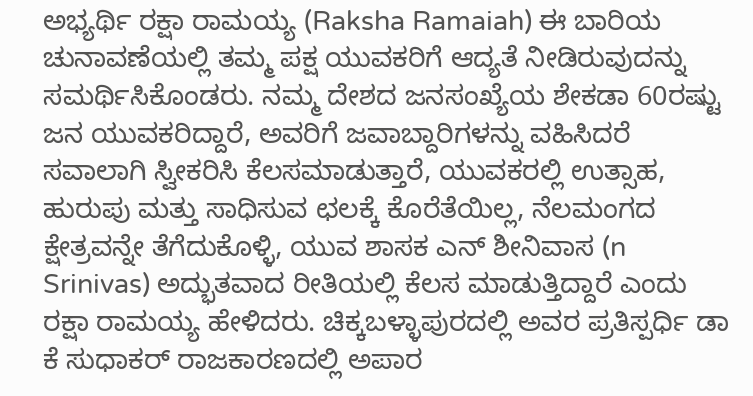ಅಭ್ಯರ್ಥಿ ರಕ್ಷಾ ರಾಮಯ್ಯ (Raksha Ramaiah) ಈ ಬಾರಿಯ ಚುನಾವಣೆಯಲ್ಲಿ ತಮ್ಮ ಪಕ್ಷ ಯುವಕರಿಗೆ ಆದ್ಯತೆ ನೀಡಿರುವುದನ್ನು ಸಮರ್ಥಿಸಿಕೊಂಡರು. ನಮ್ಮ ದೇಶದ ಜನಸಂಖ್ಯೆಯ ಶೇಕಡಾ 60ರಷ್ಟು ಜನ ಯುವಕರಿದ್ದಾರೆ, ಅವರಿಗೆ ಜವಾಬ್ದಾರಿಗಳನ್ನು ವಹಿಸಿದರೆ ಸವಾಲಾಗಿ ಸ್ವೀಕರಿಸಿ ಕೆಲಸಮಾಡುತ್ತಾರೆ, ಯುವಕರಲ್ಲಿ ಉತ್ಸಾಹ, ಹುರುಪು ಮತ್ತು ಸಾಧಿಸುವ ಛಲಕ್ಕೆ ಕೊರೆತೆಯಿಲ್ಲ, ನೆಲಮಂಗದ ಕ್ಷೇತ್ರವನ್ನೇ ತೆಗೆದುಕೊಳ್ಳಿ, ಯುವ ಶಾಸಕ ಎನ್ ಶೀನಿವಾಸ (n Srinivas) ಅದ್ಭುತವಾದ ರೀತಿಯಲ್ಲಿ ಕೆಲಸ ಮಾಡುತ್ತಿದ್ದಾರೆ ಎಂದು ರಕ್ಷಾ ರಾಮಯ್ಯ ಹೇಳಿದರು. ಚಿಕ್ಕಬಳ್ಳಾಪುರದಲ್ಲಿ ಅವರ ಪ್ರತಿಸ್ಪರ್ಧಿ ಡಾ ಕೆ ಸುಧಾಕರ್ ರಾಜಕಾರಣದಲ್ಲಿ ಅಪಾರ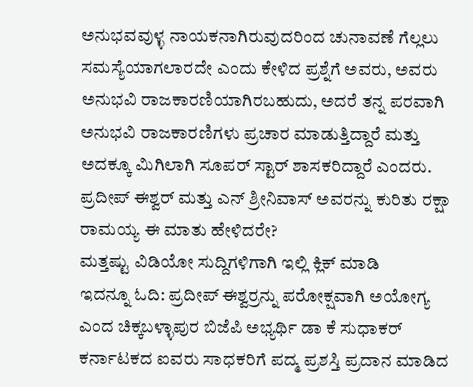ಅನುಭವವುಳ್ಳ ನಾಯಕನಾಗಿರುವುದರಿಂದ ಚುನಾವಣೆ ಗೆಲ್ಲಲು ಸಮಸ್ಯೆಯಾಗಲಾರದೇ ಎಂದು ಕೇಳಿದ ಪ್ರಶ್ನೆಗೆ ಅವರು, ಅವರು ಅನುಭವಿ ರಾಜಕಾರಣಿಯಾಗಿರಬಹುದು, ಅದರೆ ತನ್ನ ಪರವಾಗಿ ಅನುಭವಿ ರಾಜಕಾರಣಿಗಳು ಪ್ರಚಾರ ಮಾಡುತ್ತಿದ್ದಾರೆ ಮತ್ತು ಅದಕ್ಕೂ ಮಿಗಿಲಾಗಿ ಸೂಪರ್ ಸ್ಟಾರ್ ಶಾಸಕರಿದ್ದಾರೆ ಎಂದರು. ಪ್ರದೀಪ್ ಈಶ್ವರ್ ಮತ್ತು ಎನ್ ಶ್ರೀನಿವಾಸ್ ಅವರನ್ನು ಕುರಿತು ರಕ್ಷಾ ರಾಮಯ್ಯ ಈ ಮಾತು ಹೇಳಿದರೇ?
ಮತ್ತಷ್ಟು ವಿಡಿಯೋ ಸುದ್ದಿಗಳಿಗಾಗಿ ಇಲ್ಲಿ ಕ್ಲಿಕ್ ಮಾಡಿ
ಇದನ್ನೂ ಓದಿ: ಪ್ರದೀಪ್ ಈಶ್ವರ್ರನ್ನು ಪರೋಕ್ಷವಾಗಿ ಅಯೋಗ್ಯ ಎಂದ ಚಿಕ್ಕಬಳ್ಳಾಪುರ ಬಿಜೆಪಿ ಅಭ್ಯರ್ಥಿ ಡಾ ಕೆ ಸುಧಾಕರ್
ಕರ್ನಾಟಕದ ಐವರು ಸಾಧಕರಿಗೆ ಪದ್ಮ ಪ್ರಶಸ್ತಿ ಪ್ರದಾನ ಮಾಡಿದ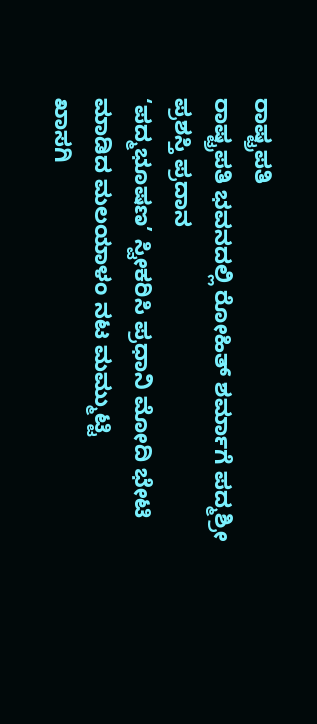ರಾಷ್ಟ್ರಪತಿ
ರಾಷ್ಟ್ರಪತಿ ಭವನದಲ್ಲಿ ರೋಹಿತ್ ಶರ್ಮಾಗೆ ಪದ್ಮಶ್ರೀ ಪ್ರಶಸ್ತಿ ಪ್ರದಾನ
‘ಪದ್ಮಭೂಷಣ’ ಸ್ವೀಕರಿಸಿ ಪ್ರಧಾನಿ ಮೋದಿ ಭೇಟಿ ಮಾಡಿದ ಮಲಯಾಳಂ ನಟ ಮಮ್ಮುಟ್ಟಿ
ಖಾಸಗಿ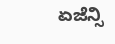ಏಜೆನ್ಸಿ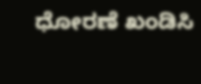ಧೋರಣೆ ಖಂಡಿಸಿ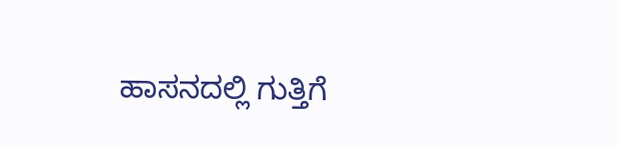ಹಾಸನದಲ್ಲಿ ಗುತ್ತಿಗೆ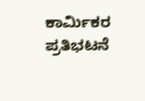ಕಾರ್ಮಿಕರ ಪ್ರತಿಭಟನೆ